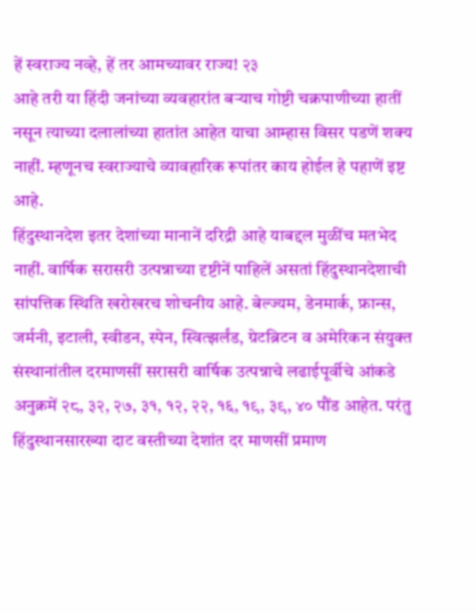हें स्वराज्य नव्हे, हें तर आमच्यावर राज्य! २३
आहे तरी या हिंदी जनांच्या व्यवहारांत बऱ्याच गोष्टी चक्रपाणीच्या हातीं नसून त्याच्या दलालांच्या हातांत आहेत याचा आम्हास विसर पडणें शक्य नाहीं. म्हणूनच स्वराज्याचे व्यावहारिक रूपांतर काय होईल हे पहाणें इष्ट आहे.
हिंदुस्थानदेश इतर देशांच्या मानानें दरिद्री आहे याबद्दल मुळींच मतभेद नाहीं. वार्षिक सरासरी उत्पन्नाच्या दृष्टीनें पाहिलें असतां हिंदुस्थानदेशाची सांपत्तिक स्थिति खरोखरच शोचनीय आहे. बेल्ज्यम, डेनमार्क, फ्रान्स, जर्मनी, इटाली, स्वीडन, स्पेन, स्वित्झर्लंड, ग्रेटब्रिटन व अमेरिकन संयुक्त संस्थानांतील दरमाणसीं सरासरी वार्षिक उत्पन्नाचे लढाईपूर्वीचे आंकडे अनुक्रमें २८, ३२, २७, ३१, १२, २२, १६, १९, ३९, ४० पौंड आहेत. परंतु हिंदुस्थानसारख्या दाट वस्तीच्या देशांत दर माणसीं प्रमाण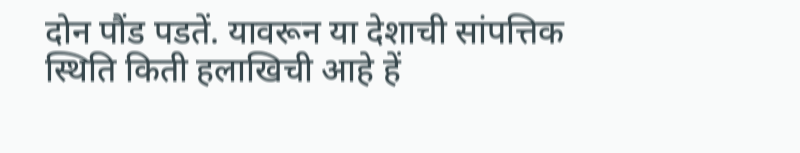दोन पौंड पडतें. यावरून या देशाची सांपत्तिक स्थिति किती हलाखिची आहे हें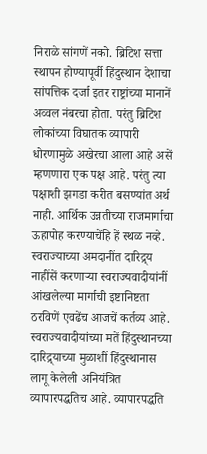निराळे सांगणें नको. ब्रिटिश सत्ता स्थापन होण्यापूर्वी हिंदुस्थान देशाचा सांपत्तिक दर्जा इतर राष्ट्रांच्या मानानें अव्वल नंबरचा होता. परंतु ब्रिटिश लोकांच्या विघातक व्यापारी धोरणामुळे अखेरचा आला आहे असें म्हणणारा एक पक्ष आहे. परंतु त्या पक्षाशी झगडा करीत बसण्यांत अर्थ नाही. आर्थिक उन्नतीच्या राजमार्गाचा ऊहापोह करण्याचेंहि हें स्थळ नव्हे. स्वराज्याच्या अमदानींत दारिद्र्य नाहींसें करणाऱ्या स्वराज्यवादीयांनीं आंखलेल्या मार्गाची इष्टानिष्टता ठरविणें एवढेंच आजचें कर्तव्य आहे.
स्वराज्यवादीयांच्या मतें हिंदुस्थानच्या दारिद्र्याच्या मुळाशीं हिंदुस्थानास लागू केलेली अनियंत्रित व्यापारपद्धतिच आहे. व्यापारपद्धति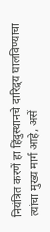नियंत्रित करणें हा हिंदुस्थानचे दारिद्र्य घालविण्याचा त्यांचा मुख्य मार्ग आहे, असें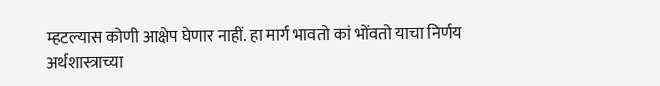म्हटल्यास कोणी आक्षेप घेणार नाहीं. हा मार्ग भावतो कां भोंवतो याचा निर्णय अर्थशास्त्राच्या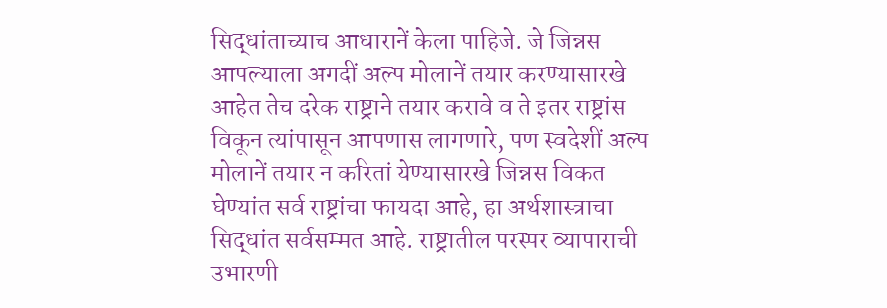सिद्धांताच्याच आधारानें केला पाहिजे. जे जिन्नस आपल्याला अगदीं अल्प मोलानें तयार करण्यासारखे आहेत तेच दरेक राष्ट्राने तयार करावे व ते इतर राष्ट्रांस विकून त्यांपासून आपणास लागणारे, पण स्वदेशीं अल्प मोलानें तयार न करितां येण्यासारखे जिन्नस विकत घेण्यांत सर्व राष्ट्रांचा फायदा आहे, हा अर्थशास्त्राचा सिद्धांत सर्वसम्मत आहे. राष्ट्रातील परस्पर व्यापाराची उभारणी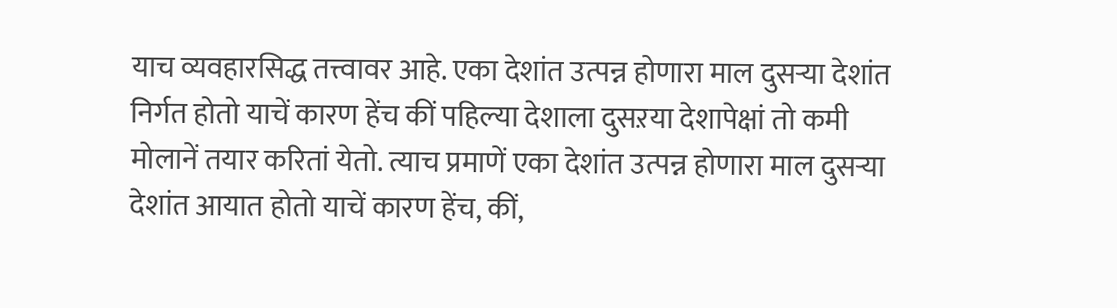याच व्यवहारसिद्ध तत्त्वावर आहे. एका देशांत उत्पन्न होणारा माल दुसऱ्या देशांत निर्गत होतो याचें कारण हेंच कीं पहिल्या देशाला दुसऱया देशापेक्षां तो कमी मोलानें तयार करितां येतो. त्याच प्रमाणें एका देशांत उत्पन्न होणारा माल दुसऱ्या देशांत आयात होतो याचें कारण हेंच, कीं,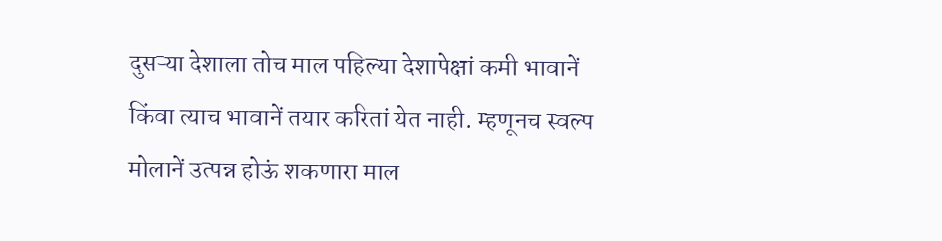दुसऱ्या देशाला तोच माल पहिल्या देशापेक्षां कमी भावानें किंवा त्याच भावानें तयार करितां येत नाही. म्हणूनच स्वल्प मोलानें उत्पन्न होऊं शकणारा माल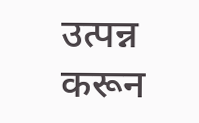उत्पन्न करून